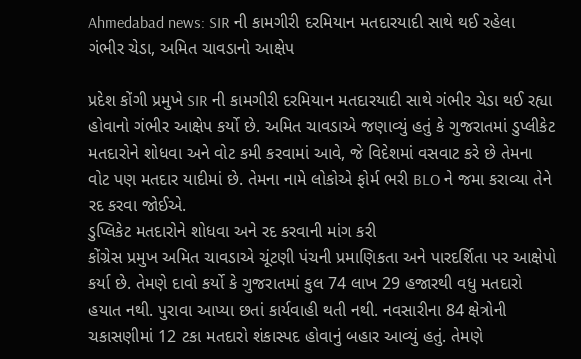Ahmedabad news: SIR ની કામગીરી દરમિયાન મતદારયાદી સાથે થઈ રહેલા ગંભીર ચેડા, અમિત ચાવડાનો આક્ષેપ

પ્રદેશ કોંગી પ્રમુખે SIR ની કામગીરી દરમિયાન મતદારયાદી સાથે ગંભીર ચેડા થઈ રહ્યા હોવાનો ગંભીર આક્ષેપ કર્યો છે. અમિત ચાવડાએ જણાવ્યું હતું કે ગુજરાતમાં ડુપ્લીકેટ મતદારોને શોધવા અને વોટ કમી કરવામાં આવે, જે વિદેશમાં વસવાટ કરે છે તેમના વોટ પણ મતદાર યાદીમાં છે. તેમના નામે લોકોએ ફોર્મ ભરી BLO ને જમા કરાવ્યા તેને રદ કરવા જોઈએ.
ડુપ્લિકેટ મતદારોને શોધવા અને રદ કરવાની માંગ કરી
કોંગ્રેસ પ્રમુખ અમિત ચાવડાએ ચૂંટણી પંચની પ્રમાણિકતા અને પારદર્શિતા પર આક્ષેપો કર્યા છે. તેમણે દાવો કર્યો કે ગુજરાતમાં કુલ 74 લાખ 29 હજારથી વધુ મતદારો હયાત નથી. પુરાવા આપ્યા છતાં કાર્યવાહી થતી નથી. નવસારીના 84 ક્ષેત્રોની ચકાસણીમાં 12 ટકા મતદારો શંકાસ્પદ હોવાનું બહાર આવ્યું હતું. તેમણે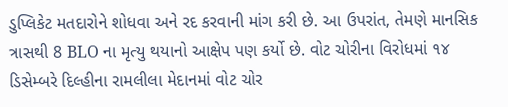ડુપ્લિકેટ મતદારોને શોધવા અને રદ કરવાની માંગ કરી છે. આ ઉપરાંત, તેમણે માનસિક ત્રાસથી 8 BLO ના મૃત્યુ થયાનો આક્ષેપ પણ કર્યો છે. વોટ ચોરીના વિરોધમાં ૧૪ ડિસેમ્બરે દિલ્હીના રામલીલા મેદાનમાં વોટ ચોર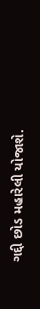ગદ્દી છોડ મહારેલી યોજાશે.